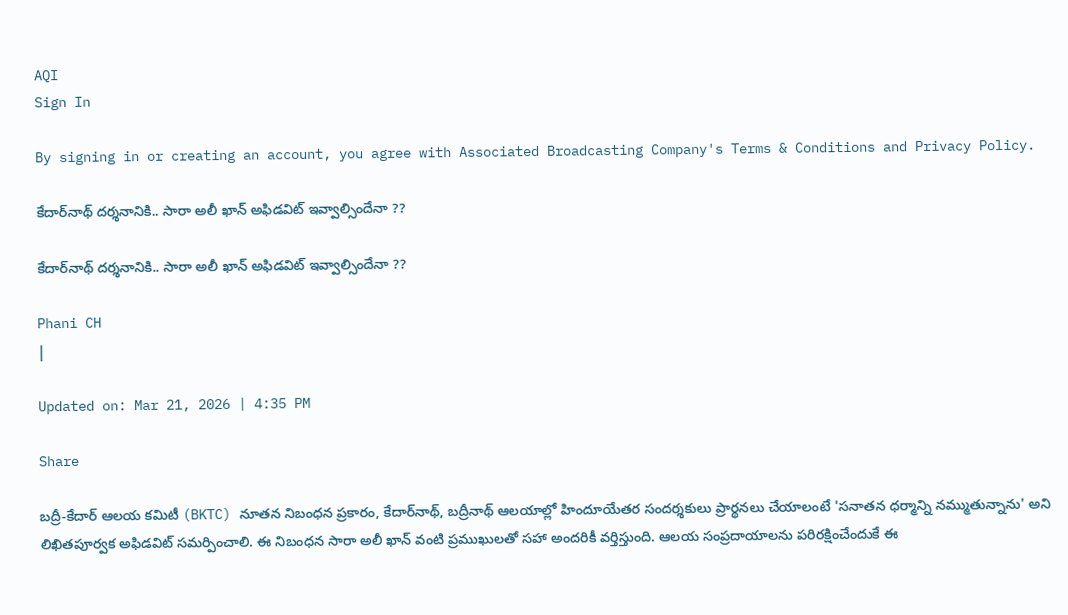AQI
Sign In

By signing in or creating an account, you agree with Associated Broadcasting Company's Terms & Conditions and Privacy Policy.

కేదార్‌నాథ్ దర్శనానికి.. సారా అలీ ఖాన్ అఫిడవిట్ ఇవ్వాల్సిందేనా ??

కేదార్‌నాథ్ దర్శనానికి.. సారా అలీ ఖాన్ అఫిడవిట్ ఇవ్వాల్సిందేనా ??

Phani CH
|

Updated on: Mar 21, 2026 | 4:35 PM

Share

బద్రీ-కేదార్ ఆలయ కమిటీ (BKTC) నూతన నిబంధన ప్రకారం, కేదార్‌నాథ్, బద్రీనాథ్ ఆలయాల్లో హిందూయేతర సందర్శకులు ప్రార్థనలు చేయాలంటే 'సనాతన ధర్మాన్ని నమ్ముతున్నాను' అని లిఖితపూర్వక అఫిడవిట్ సమర్పించాలి. ఈ నిబంధన సారా అలీ ఖాన్‌ వంటి ప్రముఖులతో సహా అందరికీ వర్తిస్తుంది. ఆలయ సంప్రదాయాలను పరిరక్షించేందుకే ఈ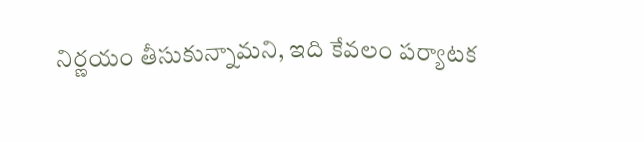నిర్ణయం తీసుకున్నామని, ఇది కేవలం పర్యాటక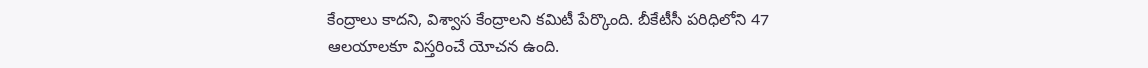కేంద్రాలు కాదని, విశ్వాస కేంద్రాలని కమిటీ పేర్కొంది. బీకేటీసీ పరిధిలోని 47 ఆలయాలకూ విస్తరించే యోచన ఉంది.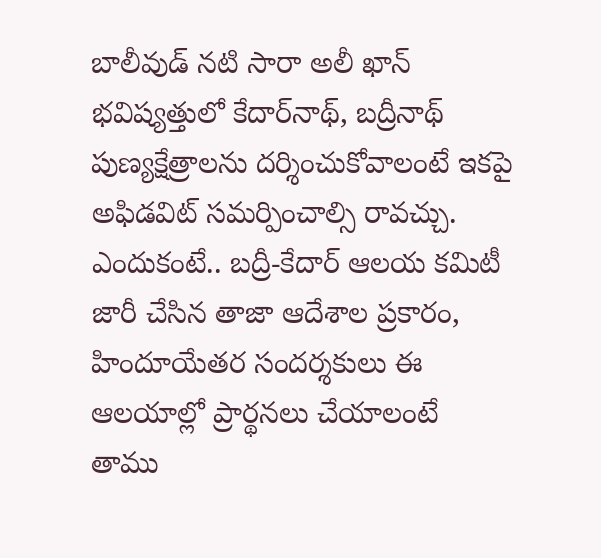బాలీవుడ్ నటి సారా అలీ ఖాన్‌ భవిష్యత్తులో కేదార్‌నాథ్, బద్రీనాథ్ పుణ్యక్షేత్రాలను దర్శించుకోవాలంటే ఇకపై అఫిడవిట్ సమర్పించాల్సి రావచ్చు. ఎందుకంటే.. బద్రీ-కేదార్ ఆలయ కమిటీ జారీ చేసిన తాజా ఆదేశాల ప్రకారం, హిందూయేతర సందర్శకులు ఈ ఆలయాల్లో ప్రార్థనలు చేయాలంటే తాము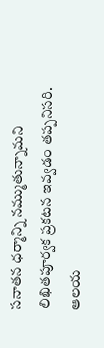సనాతన ధర్మాన్ని నమ్ముతున్నామని లిఖితపూర్వక ప్రకటన ఇవ్వడం తప్పనిసరి. ఆలయ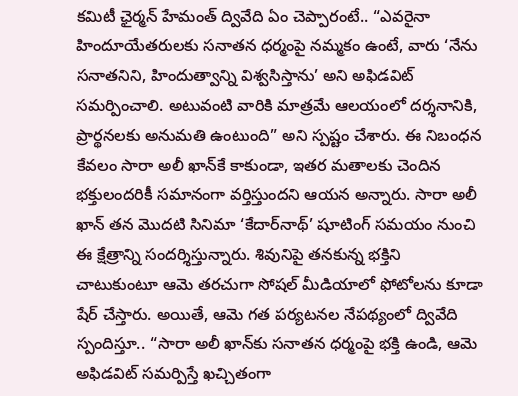కమిటీ ఛైర్మన్ హేమంత్ ద్వివేది ఏం చెప్పారంటే.. “ఎవరైనా హిందూయేతరులకు సనాతన ధర్మంపై నమ్మకం ఉంటే, వారు ‘నేను సనాతనిని, హిందుత్వాన్ని విశ్వసిస్తాను’ అని అఫిడవిట్ సమర్పించాలి. అటువంటి వారికి మాత్రమే ఆలయంలో దర్శనానికి, ప్రార్థనలకు అనుమతి ఉంటుంది” అని స్పష్టం చేశారు. ఈ నిబంధన కేవలం సారా అలీ ఖాన్‌కే కాకుండా, ఇతర మతాలకు చెందిన భక్తులందరికీ సమానంగా వర్తిస్తుందని ఆయన అన్నారు. సారా అలీ ఖాన్ తన మొదటి సినిమా ‘కేదార్‌నాథ్’ షూటింగ్ సమయం నుంచి ఈ క్షేత్రాన్ని సందర్శిస్తున్నారు. శివునిపై తనకున్న భక్తిని చాటుకుంటూ ఆమె తరచుగా సోషల్ మీడియాలో ఫోటోలను కూడా షేర్‌ చేస్తారు. అయితే, ఆమె గత పర్యటనల నేపథ్యంలో ద్వివేది స్పందిస్తూ.. “సారా అలీ ఖాన్‌కు సనాతన ధర్మంపై భక్తి ఉండి, ఆమె అఫిడవిట్ సమర్పిస్తే ఖచ్చితంగా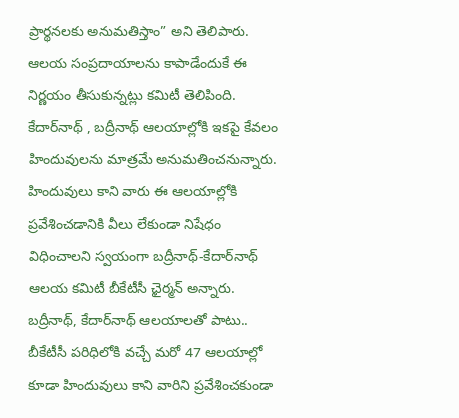ప్రార్థనలకు అనుమతిస్తాం” అని తెలిపారు. ఆలయ సంప్రదాయాలను కాపాడేందుకే ఈ నిర్ణయం తీసుకున్నట్లు కమిటీ తెలిపింది. కేదార్‌నాథ్ , బద్రీనాథ్ ఆలయాల్లోకి ఇకపై కేవలం హిందువులను మాత్రమే అనుమతించనున్నారు. హిందువులు కాని వారు ఈ ఆలయాల్లోకి ప్రవేశించడానికి వీలు లేకుండా నిషేధం విధించాలని స్వయంగా బద్రీనాథ్‌-కేదార్‌నాథ్‌ ఆలయ కమిటీ బీకేటీసీ ఛైర్మన్ అన్నారు. బద్రీనాథ్, కేదార్‌నాథ్ ఆలయాలతో పాటు.. బీకేటీసీ పరిధిలోకి వచ్చే మరో 47 ఆలయాల్లో కూడా హిందువులు కాని వారిని ప్రవేశించకుండా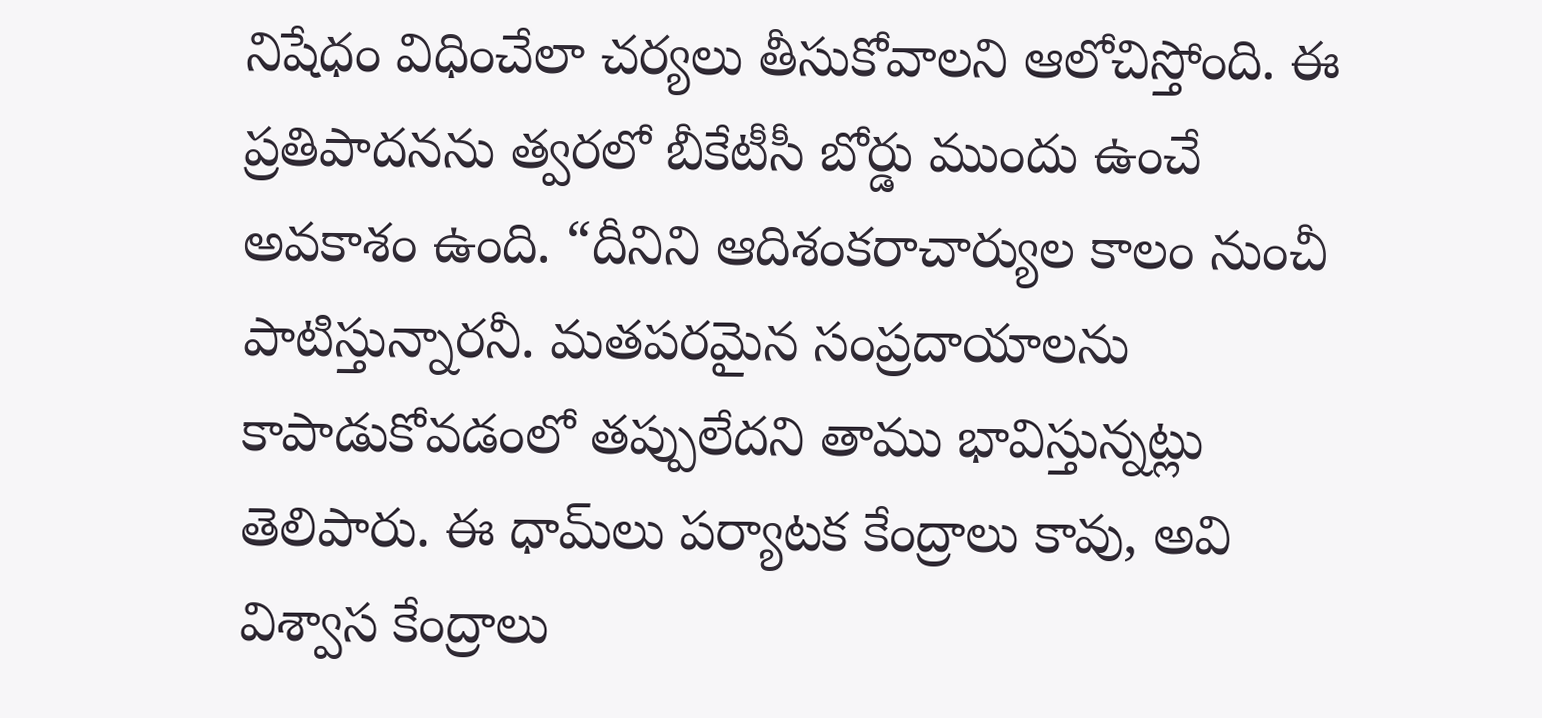నిషేధం విధించేలా చర్యలు తీసుకోవాలని ఆలోచిస్తోంది. ఈ ప్రతిపాదనను త్వరలో బీకేటీసీ బోర్డు ముందు ఉంచే అవకాశం ఉంది. “దీనిని ఆదిశంకరాచార్యుల కాలం నుంచీ పాటిస్తున్నారనీ. మతపరమైన సంప్రదాయాలను కాపాడుకోవడంలో తప్పులేదని తాము భావిస్తున్నట్లు తెలిపారు. ఈ ధామ్‌లు పర్యాటక కేంద్రాలు కావు, అవి విశ్వాస కేంద్రాలు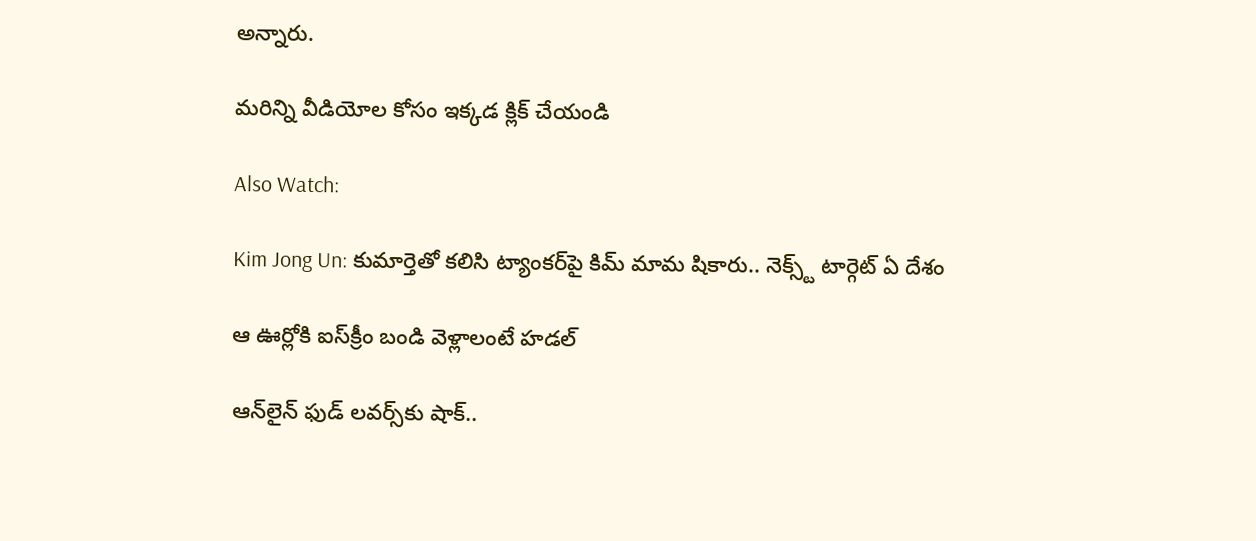అన్నారు.

మరిన్ని వీడియోల కోసం ఇక్కడ క్లిక్ చేయండి

Also Watch:

Kim Jong Un: కుమార్తెతో కలిసి ట్యాంకర్‌పై కిమ్‌ మామ షికారు.. నెక్స్ట్ టార్గెట్ ఏ దేశం

ఆ ఊర్లోకి ఐస్‌క్రీం బండి వెళ్లాలంటే హడల్‌

ఆన్‌లైన్ ఫుడ్ లవర్స్‌కు షాక్..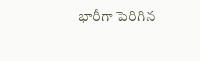భారీగా పెరిగిన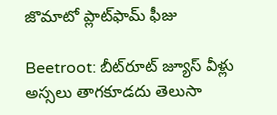జొమాటో ప్లాట్‌ఫామ్‌ ఫీజు

Beetroot: బీట్‌రూట్‌ జ్యూస్‌ వీళ్లు అస్సలు తాగకూడదు తెలుసా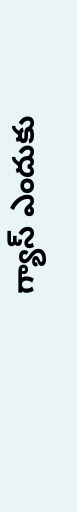గ్యాస్ ఎందుకు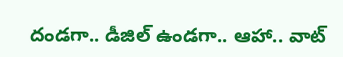దండగా.. డీజిల్ ఉండగా.. ఆహా.. వాట్‌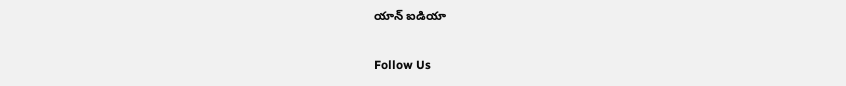యాన్‌ ఐడియా

Follow Us